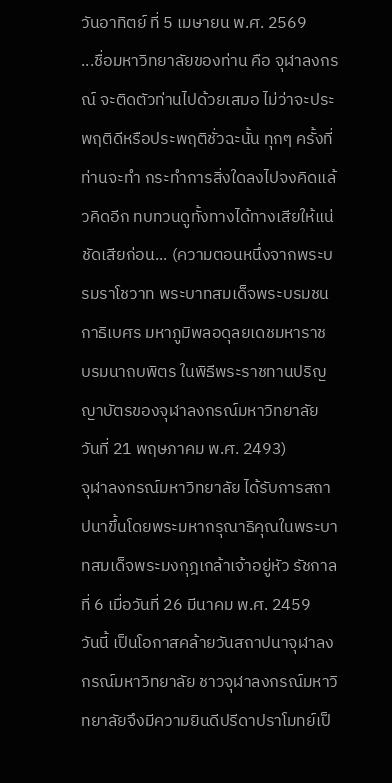วันอาทิตย์ ที่ 5 เมษายน พ.ศ. 2569
...ชื่อมหาวิทยาลัยของท่าน คือ จุฬาลงกรณ์ จะติดตัวท่านไปด้วยเสมอ ไม่ว่าจะประพฤติดีหรือประพฤติชั่วฉะนั้น ทุกๆ ครั้งที่ท่านจะทำ กระทำการสิ่งใดลงไปจงคิดแล้วคิดอีก ทบทวนดูทั้งทางได้ทางเสียให้แน่ชัดเสียก่อน... (ความตอนหนึ่งจากพระบรมราโชวาท พระบาทสมเด็จพระบรมชนกาธิเบศร มหาภูมิพลอดุลยเดชมหาราช บรมนาถบพิตร ในพิธีพระราชทานปริญญาบัตรของจุฬาลงกรณ์มหาวิทยาลัย วันที่ 21 พฤษภาคม พ.ศ. 2493)
จุฬาลงกรณ์มหาวิทยาลัย ได้รับการสถาปนาขึ้นโดยพระมหากรุณาธิคุณในพระบาทสมเด็จพระมงกุฎเกล้าเจ้าอยู่หัว รัชกาลที่ 6 เมื่อวันที่ 26 มีนาคม พ.ศ. 2459
วันนี้ เป็นโอกาสคล้ายวันสถาปนาจุฬาลงกรณ์มหาวิทยาลัย ชาวจุฬาลงกรณ์มหาวิทยาลัยจึงมีความยินดีปรีดาปราโมทย์เป็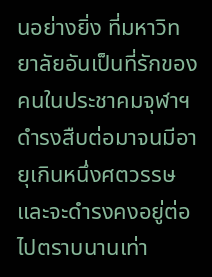นอย่างยิ่ง ที่มหาวิทยาลัยอันเป็นที่รักของคนในประชาคมจุฬาฯ ดำรงสืบต่อมาจนมีอายุเกินหนึ่งศตวรรษ และจะดำรงคงอยู่ต่อไปตราบนานเท่า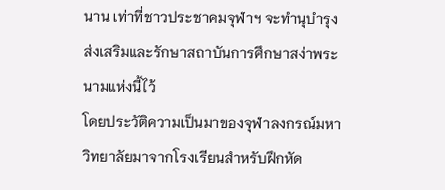นาน เท่าที่ชาวประชาคมจุฬาฯ จะทำนุบำรุง ส่งเสริมและรักษาสถาบันการศึกษาสง่าพระนามแห่งนี้ไว้
โดยประวัติความเป็นมาของจุฬาลงกรณ์มหาวิทยาลัยมาจากโรงเรียนสำหรับฝึกหัด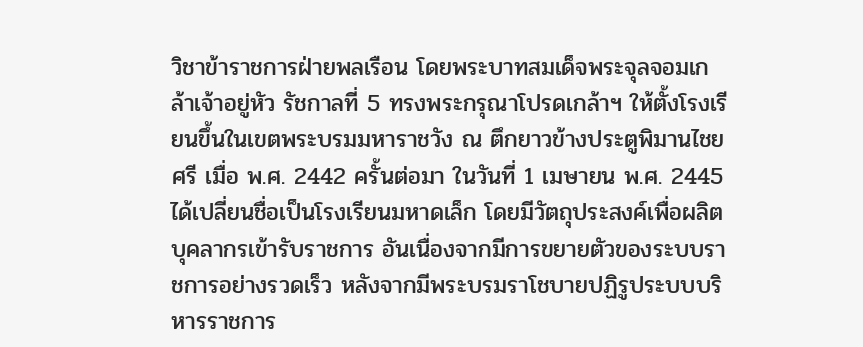วิชาข้าราชการฝ่ายพลเรือน โดยพระบาทสมเด็จพระจุลจอมเกล้าเจ้าอยู่หัว รัชกาลที่ 5 ทรงพระกรุณาโปรดเกล้าฯ ให้ตั้งโรงเรียนขึ้นในเขตพระบรมมหาราชวัง ณ ตึกยาวข้างประตูพิมานไชยศรี เมื่อ พ.ศ. 2442 ครั้นต่อมา ในวันที่ 1 เมษายน พ.ศ. 2445 ได้เปลี่ยนชื่อเป็นโรงเรียนมหาดเล็ก โดยมีวัตถุประสงค์เพื่อผลิตบุคลากรเข้ารับราชการ อันเนื่องจากมีการขยายตัวของระบบราชการอย่างรวดเร็ว หลังจากมีพระบรมราโชบายปฏิรูประบบบริหารราชการ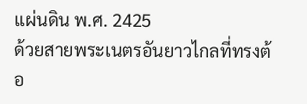แผ่นดิน พ.ศ. 2425
ด้วยสายพระเนตรอันยาวไกลที่ทรงต้อ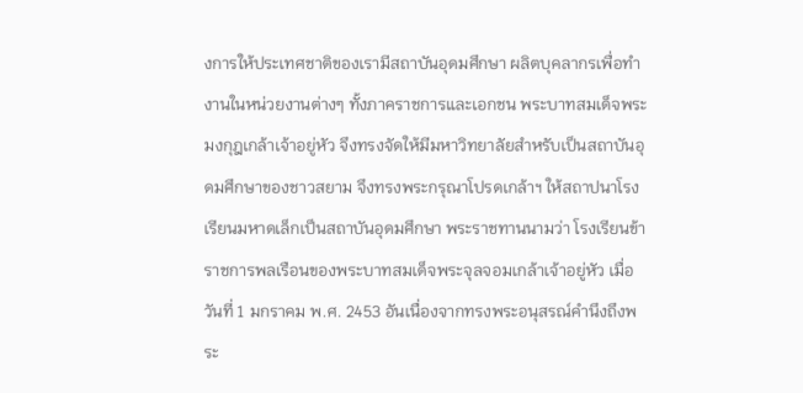งการให้ประเทศชาติของเรามีสถาบันอุดมศึกษา ผลิตบุคลากรเพื่อทำงานในหน่วยงานต่างๆ ทั้งภาคราชการและเอกชน พระบาทสมเด็จพระมงกุฎเกล้าเจ้าอยู่หัว จึงทรงจัดให้มีมหาวิทยาลัยสำหรับเป็นสถาบันอุดมศึกษาของชาวสยาม จึงทรงพระกรุณาโปรดเกล้าฯ ให้สถาปนาโรงเรียนมหาดเล็กเป็นสถาบันอุดมศึกษา พระราชทานนามว่า โรงเรียนข้าราชการพลเรือนของพระบาทสมเด็จพระจุลจอมเกล้าเจ้าอยู่หัว เมื่อวันที่ 1 มกราคม พ.ศ. 2453 อันเนื่องจากทรงพระอนุสรณ์คำนึงถึงพระ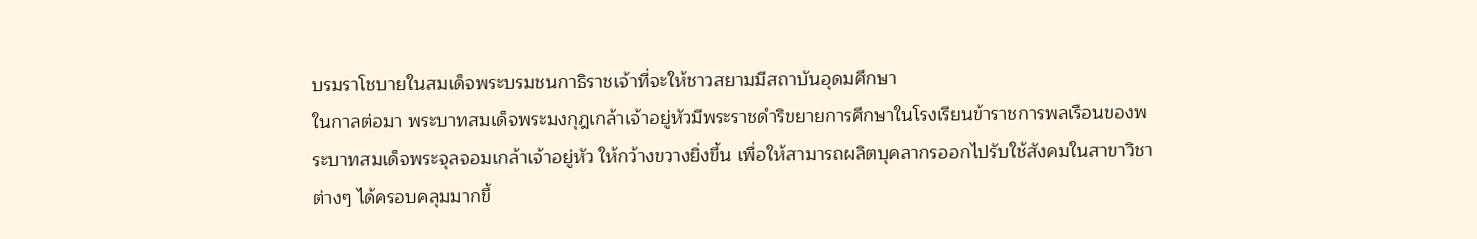บรมราโชบายในสมเด็จพระบรมชนกาธิราชเจ้าที่จะให้ชาวสยามมีสถาบันอุดมศึกษา
ในกาลต่อมา พระบาทสมเด็จพระมงกุฎเกล้าเจ้าอยู่หัวมีพระราชดำริขยายการศึกษาในโรงเรียนข้าราชการพลเรือนของพระบาทสมเด็จพระจุลจอมเกล้าเจ้าอยู่หัว ให้กว้างขวางยิ่งขึ้น เพื่อให้สามารถผลิตบุคลากรออกไปรับใช้สังคมในสาขาวิชาต่างๆ ได้ครอบคลุมมากขึ้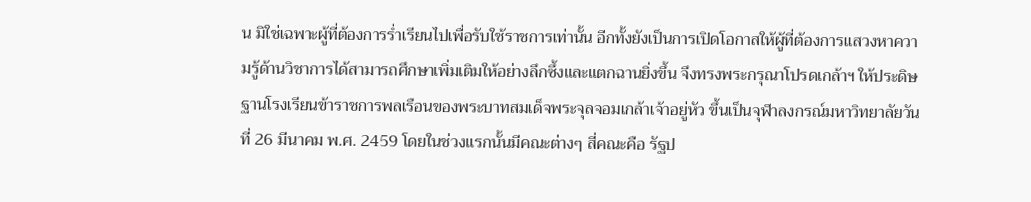น มิใช่เฉพาะผู้ที่ต้องการร่ำเรียนไปเพื่อรับใช้ราชการเท่านั้น อีกทั้งยังเป็นการเปิดโอกาสให้ผู้ที่ต้องการแสวงหาความรู้ด้านวิชาการได้สามารถศึกษาเพิ่มเติมให้อย่างลึกซึ้งและแตกฉานยิ่งขึ้น จึงทรงพระกรุณาโปรดเกล้าฯ ให้ประดิษฐานโรงเรียนข้าราชการพลเรือนของพระบาทสมเด็จพระจุลจอมเกล้าเจ้าอยู่หัว ขึ้นเป็นจุฬาลงกรณ์มหาวิทยาลัยวันที่ 26 มีนาคม พ.ศ. 2459 โดยในช่วงแรกนั้นมีคณะต่างๆ สี่คณะคือ รัฐป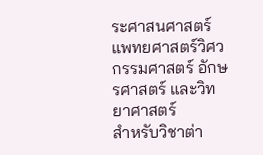ระศาสนศาสตร์ แพทยศาสตร์วิศวกรรมศาสตร์ อักษรศาสตร์ และวิทยาศาสตร์
สำหรับวิชาต่า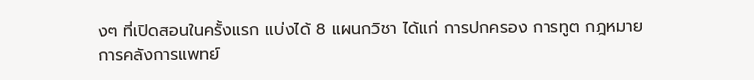งๆ ที่เปิดสอนในครั้งแรก แบ่งได้ 8 แผนกวิชา ได้แก่ การปกครอง การทูต กฎหมาย การคลังการแพทย์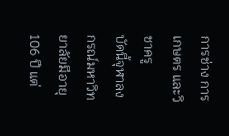การช่าง การเกษตร และวิชาครู
บัดนี้จุฬาลงกรณ์มหาวิทยาลัยมีอายุ 106 ปี แต่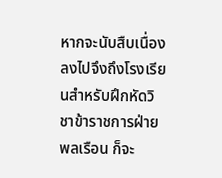หากจะนับสืบเนื่องลงไปจึงถึงโรงเรียนสำหรับฝึกหัดวิชาข้าราชการฝ่ายพลเรือน ก็จะ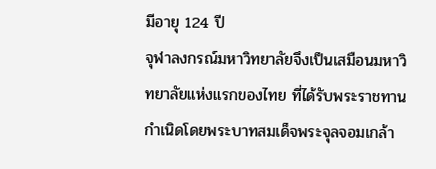มีอายุ 124 ปี
จุฬาลงกรณ์มหาวิทยาลัยจึงเป็นเสมือนมหาวิทยาลัยแห่งแรกของไทย ที่ได้รับพระราชทานกำเนิดโดยพระบาทสมเด็จพระจุลจอมเกล้า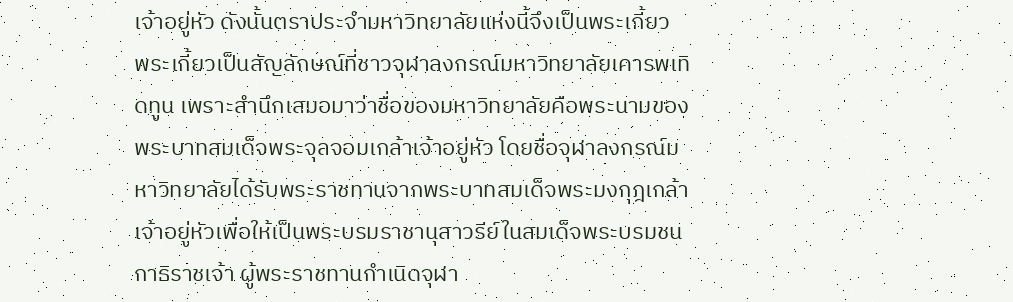เจ้าอยู่หัว ดังนั้นตราประจำมหาวิทยาลัยแห่งนี้จึงเป็นพระเกี้ยว
พระเกี้ยวเป็นสัญลักษณ์ที่ชาวจุฬาลงกรณ์มหาวิทยาลัยเคารพเทิดทูน เพราะสำนึกเสมอมาว่าชื่อของมหาวิทยาลัยคือพระนามของพระบาทสมเด็จพระจุลจอมเกล้าเจ้าอยู่หัว โดยชื่อจุฬาลงกรณ์มหาวิทยาลัยได้รับพระราชทานจากพระบาทสมเด็จพระมงกุฎเกล้าเจ้าอยู่หัวเพื่อให้เป็นพระบรมราชานุสาวรีย์ในสมเด็จพระบรมชนกาธิราชเจ้า ผู้พระราชทานกำเนิดจุฬา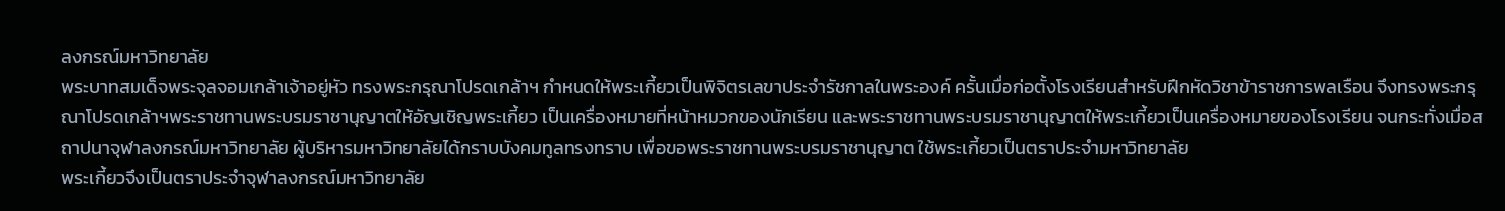ลงกรณ์มหาวิทยาลัย
พระบาทสมเด็จพระจุลจอมเกล้าเจ้าอยู่หัว ทรงพระกรุณาโปรดเกล้าฯ กำหนดให้พระเกี้ยวเป็นพิจิตรเลขาประจำรัชกาลในพระองค์ ครั้นเมื่อก่อตั้งโรงเรียนสำหรับฝึกหัดวิชาข้าราชการพลเรือน จึงทรงพระกรุณาโปรดเกล้าฯพระราชทานพระบรมราชานุญาตให้อัญเชิญพระเกี้ยว เป็นเครื่องหมายที่หน้าหมวกของนักเรียน และพระราชทานพระบรมราชานุญาตให้พระเกี้ยวเป็นเครื่องหมายของโรงเรียน จนกระทั่งเมื่อสถาปนาจุฬาลงกรณ์มหาวิทยาลัย ผู้บริหารมหาวิทยาลัยได้กราบบังคมทูลทรงทราบ เพื่อขอพระราชทานพระบรมราชานุญาต ใช้พระเกี้ยวเป็นตราประจำมหาวิทยาลัย
พระเกี้ยวจึงเป็นตราประจำจุฬาลงกรณ์มหาวิทยาลัย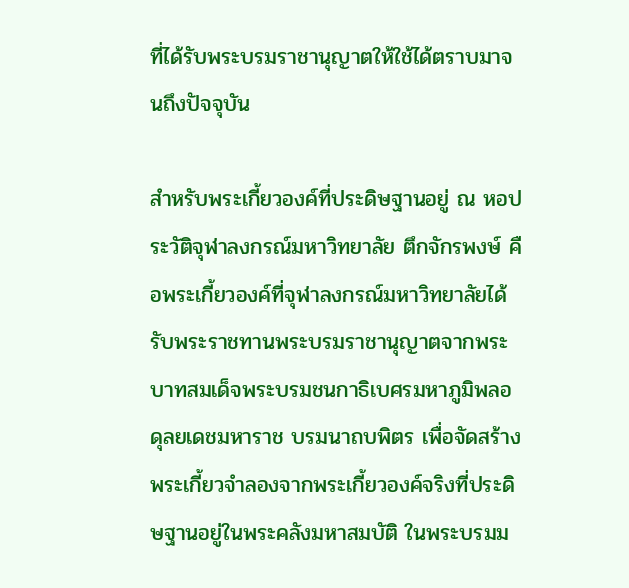ที่ได้รับพระบรมราชานุญาตให้ใช้ได้ตราบมาจนถึงปัจจุบัน

สำหรับพระเกี้ยวองค์ที่ประดิษฐานอยู่ ณ หอประวัติจุฬาลงกรณ์มหาวิทยาลัย ตึกจักรพงษ์ คือพระเกี้ยวองค์ที่จุฬาลงกรณ์มหาวิทยาลัยได้รับพระราชทานพระบรมราชานุญาตจากพระบาทสมเด็จพระบรมชนกาธิเบศรมหาภูมิพลอดุลยเดชมหาราช บรมนาถบพิตร เพื่อจัดสร้างพระเกี้ยวจำลองจากพระเกี้ยวองค์จริงที่ประดิษฐานอยู่ในพระคลังมหาสมบัติ ในพระบรมม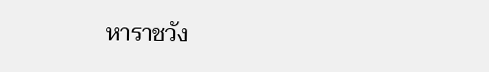หาราชวัง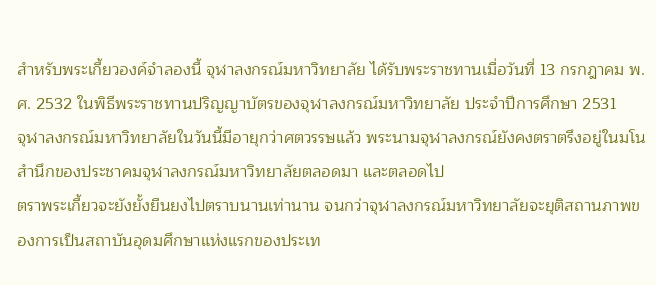สำหรับพระเกี้ยวองค์จำลองนี้ จุฬาลงกรณ์มหาวิทยาลัย ได้รับพระราชทานเมื่อวันที่ 13 กรกฎาคม พ.ศ. 2532 ในพิธีพระราชทานปริญญาบัตรของจุฬาลงกรณ์มหาวิทยาลัย ประจำปีการศึกษา 2531
จุฬาลงกรณ์มหาวิทยาลัยในวันนี้มีอายุกว่าศตวรรษแล้ว พระนามจุฬาลงกรณ์ยังคงตราตรึงอยู่ในมโนสำนึกของประชาคมจุฬาลงกรณ์มหาวิทยาลัยตลอดมา และตลอดไป
ตราพระเกี้ยวจะยังยั้งยืนยงไปตราบนานเท่านาน จนกว่าจุฬาลงกรณ์มหาวิทยาลัยจะยุติสถานภาพของการเป็นสถาบันอุดมศึกษาแห่งแรกของประเท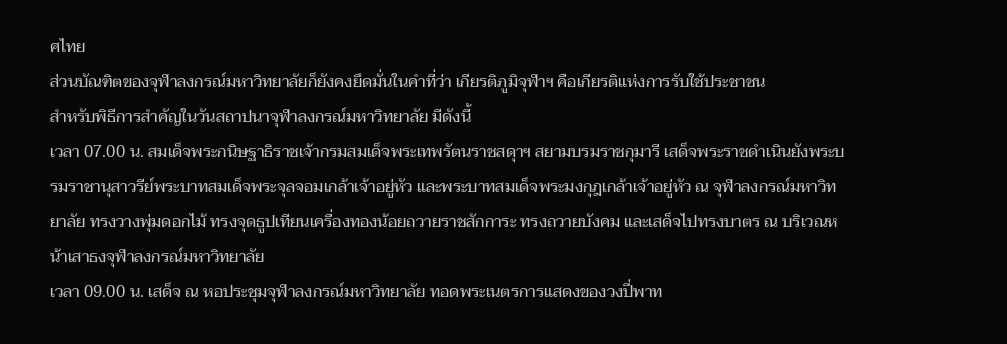ศไทย
ส่วนบัณฑิตของจุฬาลงกรณ์มหาวิทยาลัยก็ยังคงยึดมั่นในคำที่ว่า เกียรติภูมิจุฬาฯ คือเกียรติแห่งการรับใช้ประชาชน
สำหรับพิธีการสำคัญในวันสถาปนาจุฬาลงกรณ์มหาวิทยาลัย มีดังนี้
เวลา 07.00 น. สมเด็จพระกนิษฐาธิราชเจ้ากรมสมเด็จพระเทพรัตนราชสดุาฯ สยามบรมราชกุมารี เสด็จพระราชดำเนินยังพระบรมราชานุสาวรีย์พระบาทสมเด็จพระจุลจอมเกล้าเจ้าอยู่หัว และพระบาทสมเด็จพระมงกุฎเกล้าเจ้าอยู่หัว ณ จุฬาลงกรณ์มหาวิทยาลัย ทรงวางพุ่มดอกไม้ ทรงจุดธูปเทียนเครื่องทองน้อยถวายราชสักการะ ทรงถวายบังคม และเสด็จไปทรงบาตร ณ บริเวณหน้าเสาธงจุฬาลงกรณ์มหาวิทยาลัย
เวลา 09.00 น. เสด็จ ณ หอประชุมจุฬาลงกรณ์มหาวิทยาลัย ทอดพระเนตรการแสดงของวงปี่พาท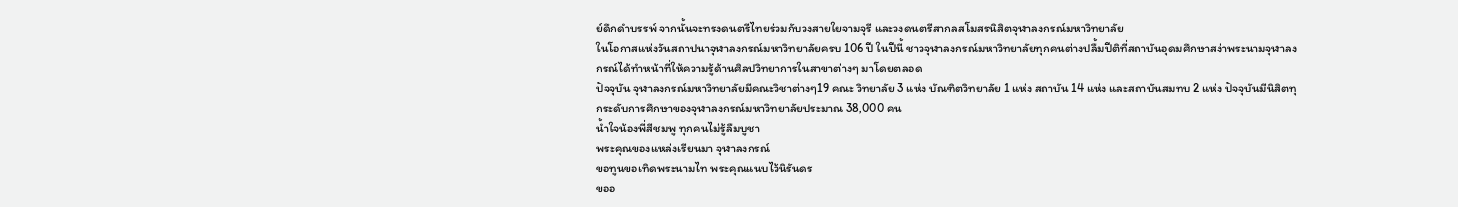ย์ดึกดำบรรพ์ จากนั้นจะทรงดนตรีไทยร่วมกับวงสายใยจามจุรี และวงดนตรีสากลสโมสรนิสิตจุฬาลงกรณ์มหาวิทยาลัย
ในโอกาสแห่งวันสถาปนาจุฬาลงกรณ์มหาวิทยาลัยครบ 106 ปี ในปีนี้ ชาวจุฬาลงกรณ์มหาวิทยาลัยทุกคนต่างปลื้มปีติที่สถาบันอุดมศึกษาสง่าพระนามจุฬาลงกรณ์ได้ทำหน้าที่ให้ความรู้ด้านศิลปวิทยาการในสาขาต่างๆ มาโดยตลอด
ปัจจุบัน จุฬาลงกรณ์มหาวิทยาลัยมีคณะวิชาต่างๆ19 คณะ วิทยาลัย 3 แห่ง บัณฑิตวิทยาลัย 1 แห่ง สถาบัน 14 แห่ง และสถาบันสมทบ 2 แห่ง ปัจจุบันมีนิสิตทุกระดับการศึกษาของจุฬาลงกรณ์มหาวิทยาลัยประมาณ 38,000 คน
น้ำใจน้องพี่สีชมพู ทุกคนไม่รู้ลืมบูชา
พระคุณของแหล่งเรียนมา จุฬาลงกรณ์
ขอทูนขอเทิดพระนามไท พระคุณแนบไว้นิรันดร
ขออ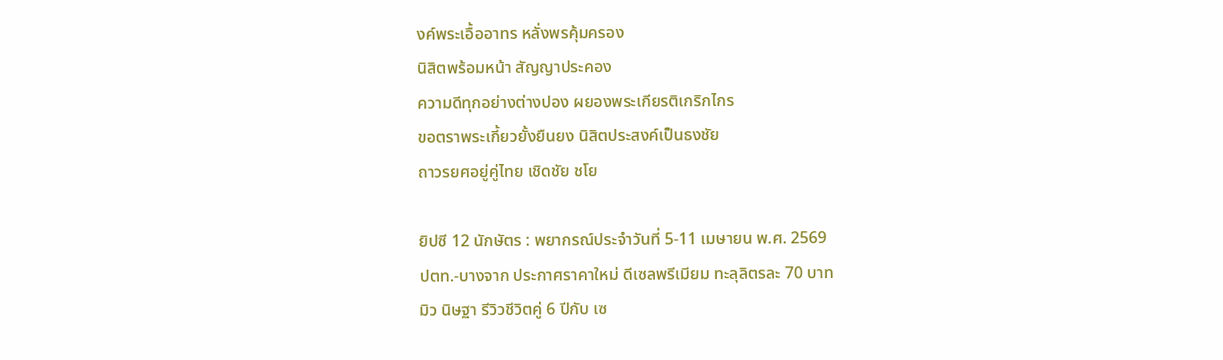งค์พระเอื้ออาทร หลั่งพรคุ้มครอง
นิสิตพร้อมหน้า สัญญาประคอง
ความดีทุกอย่างต่างปอง ผยองพระเกียรติเกริกไกร
ขอตราพระเกี้ยวยั้งยืนยง นิสิตประสงค์เป็นธงชัย
ถาวรยศอยู่คู่ไทย เชิดชัย ชโย

ยิปซี 12 นักษัตร : พยากรณ์ประจำวันที่ 5-11 เมษายน พ.ศ. 2569
ปตท.-บางจาก ประกาศราคาใหม่ ดีเซลพรีเมียม ทะลุลิตรละ 70 บาท
มิว นิษฐา รีวิวชีวิตคู่ 6 ปีกับ เซ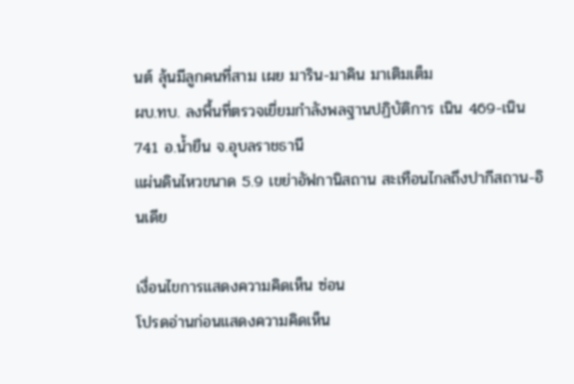นต์ ลุ้นมีลูกคนที่สาม เผย มาริน-มาคิน มาเติมเต็ม
ผบ.ทบ. ลงพื้นที่ตรวจเยี่ยมกำลังพลฐานปฏิบัติการ เนิน 469-เนิน 741 อ.น้ำยืน จ.อุบลราชธานี
แผ่นดินไหวขนาด 5.9 เขย่าอัฟกานิสถาน สะเทือนไกลถึงปากีสถาน-อินเดีย

เงื่อนไขการแสดงความคิดเห็น ซ่อน
โปรดอ่านก่อนแสดงความคิดเห็น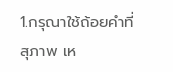1.กรุณาใช้ถ้อยคำที่ สุภาพ เห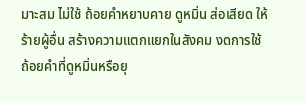มาะสม ไม่ใช้ ถ้อยคำหยาบคาย ดูหมิ่น ส่อเสียด ให้ร้ายผู้อื่น สร้างความแตกแยกในสังคม งดการใช้ถ้อยคำที่ดูหมิ่นหรือยุ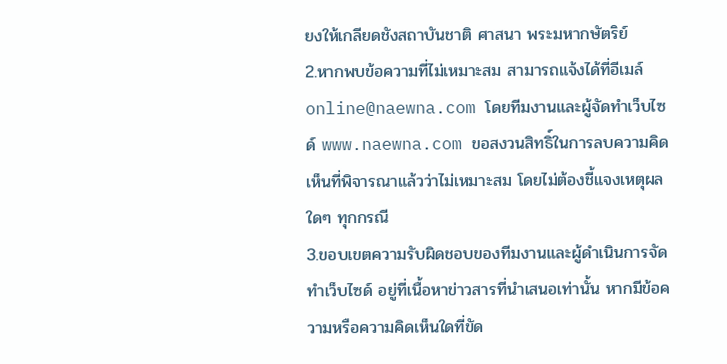ยงให้เกลียดชังสถาบันชาติ ศาสนา พระมหากษัตริย์
2.หากพบข้อความที่ไม่เหมาะสม สามารถแจ้งได้ที่อีเมล์ online@naewna.com โดยทีมงานและผู้จัดทำเว็บไซด์ www.naewna.com ขอสงวนสิทธิ์ในการลบความคิดเห็นที่พิจารณาแล้วว่าไม่เหมาะสม โดยไม่ต้องชี้แจงเหตุผลใดๆ ทุกกรณี
3.ขอบเขตความรับผิดชอบของทีมงานและผู้ดำเนินการจัดทำเว็บไซด์ อยู่ที่เนื้อหาข่าวสารที่นำเสนอเท่านั้น หากมีข้อความหรือความคิดเห็นใดที่ขัด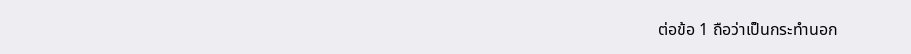ต่อข้อ 1 ถือว่าเป็นกระทำนอก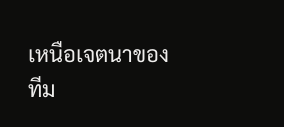เหนือเจตนาของทีม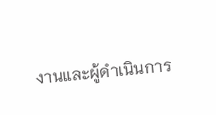งานและผู้ดำเนินการ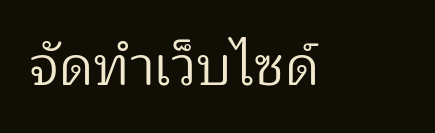จัดทำเว็บไซด์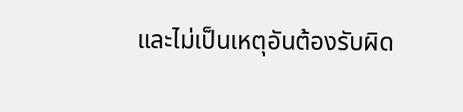และไม่เป็นเหตุอันต้องรับผิด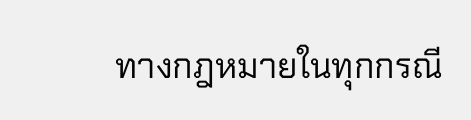ทางกฎหมายในทุกกรณี